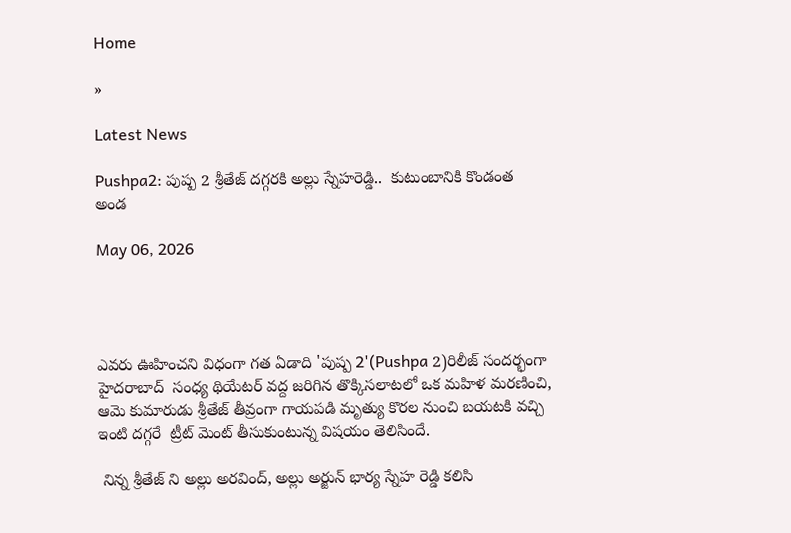Home

»

Latest News

Pushpa2: పుష్ప 2 శ్రీతేజ్ దగ్గరకి అల్లు స్నేహరెడ్డి..  కుటుంబానికి కొండంత అండ

May 06, 2026




ఎవరు ఊహించని విధంగా గత ఏడాది 'పుష్ప 2'(Pushpa 2)రిలీజ్ సందర్భంగా హైదరాబాద్  సంధ్య థియేటర్ వద్ద జరిగిన తొక్కిసలాటలో ఒక మహిళ మరణించి, ఆమె కుమారుడు శ్రీతేజ్ తీవ్రంగా గాయపడి మృత్యు కొరల నుంచి బయటకి వచ్చి ఇంటి దగ్గరే  ట్రీట్ మెంట్ తీసుకుంటున్న విషయం తెలిసిందే.

 నిన్న శ్రీతేజ్ ని అల్లు అరవింద్, అల్లు అర్జున్ భార్య స్నేహ రెడ్డి కలిసి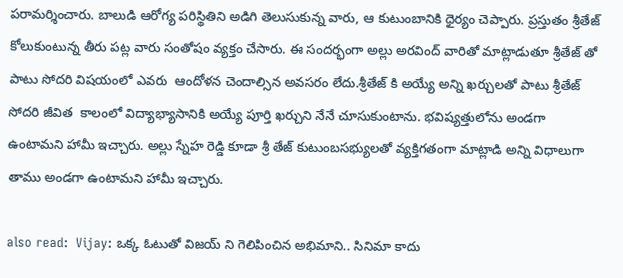పరామర్శించారు. బాలుడి ఆరోగ్య పరిస్థితిని అడిగి తెలుసుకున్న వారు, ఆ కుటుంబానికి ధైర్యం చెప్పారు. ప్రస్తుతం శ్రీతేజ్ కోలుకుంటున్న తీరు పట్ల వారు సంతోషం వ్యక్తం చేసారు. ఈ సందర్భంగా అల్లు అరవింద్ వారితో మాట్లాడుతూ శ్రీతేజ్ తో పాటు సోదరి విషయంలో ఎవరు  ఆందోళన చెందాల్సిన అవసరం లేదు.శ్రీతేజ్ కి అయ్యే అన్ని ఖర్చులతో పాటు శ్రీతేజ్  సోదరి జీవిత  కాలంలో విద్యాభ్యాసానికి అయ్యే పూర్తి ఖర్చుని నేనే చూసుకుంటాను. భవిష్యత్తులోను అండగా ఉంటామని హామీ ఇచ్చారు. అల్లు స్నేహ రెడ్డి కూడా శ్రీ తేజ్ కుటుంబసభ్యులతో వ్యక్తిగతంగా మాట్లాడి అన్ని విధాలుగా తాము అండగా ఉంటామని హామీ ఇచ్చారు.

also read:  Vijay: ఒక్క ఓటుతో విజయ్ ని గెలిపించిన అభిమాని.. సినిమా కాదు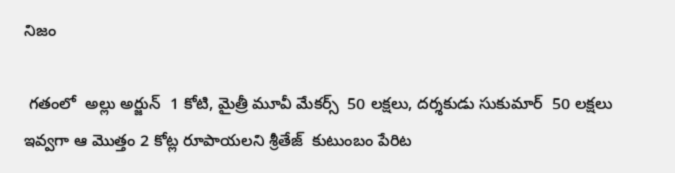నిజం

 గతంలో  అల్లు అర్జున్  1 కోటి, మైత్రీ మూవీ మేకర్స్  50 లక్షలు, దర్శకుడు సుకుమార్  50 లక్షలు ఇవ్వగా ఆ మొత్తం 2 కోట్ల రూపాయలని శ్రీతేజ్  కుటుంబం పేరిట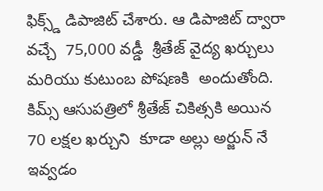ఫిక్స్డ్ డిపాజిట్ చేశారు. ఆ డిపాజిట్ ద్వారా వచ్చే  75,000 వడ్డీ  శ్రీతేజ్ వైద్య ఖర్చులు మరియు కుటుంబ పోషణకి  అందుతోంది. కిమ్స్ ఆసుపత్రిలో శ్రీతేజ్ చికిత్సకి అయిన  70 లక్షల ఖర్చుని  కూడా అల్లు అర్జున్ నే ఇవ్వడం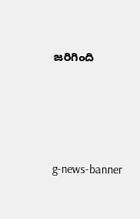జరిగింది




g-news-banner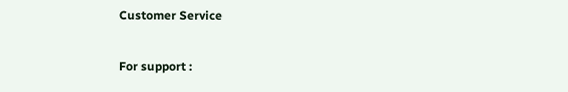Customer Service

For support :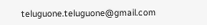teluguone.teluguone@gmail.com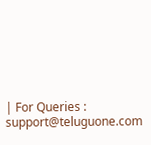| For Queries : support@teluguone.com